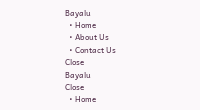Bayalu
  • Home
  • About Us
  • Contact Us
Close
Bayalu
Close
  • Home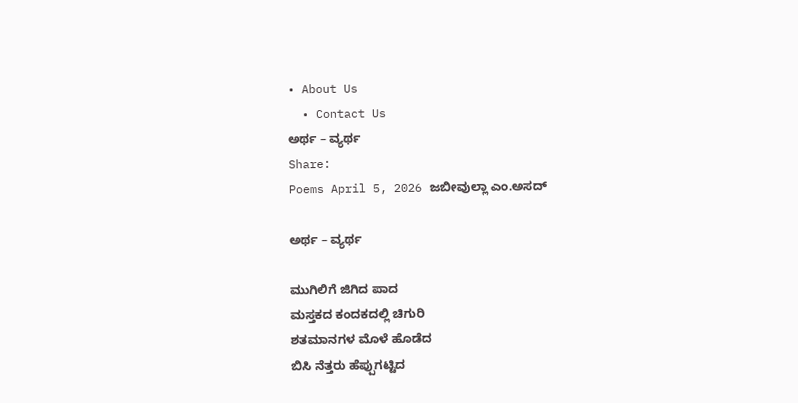• About Us
  • Contact Us
ಅರ್ಥ – ವ್ಯರ್ಥ
Share:
Poems April 5, 2026 ಜಬೀವುಲ್ಲಾ ಎಂ.ಅಸದ್

ಅರ್ಥ – ವ್ಯರ್ಥ

ಮುಗಿಲಿಗೆ ಜಿಗಿದ ಪಾದ
ಮಸ್ತಕದ ಕಂದಕದಲ್ಲಿ ಚಿಗುರಿ
ಶತಮಾನಗಳ ಮೊಳೆ ಹೊಡೆದ
ಬಿಸಿ ನೆತ್ತರು ಹೆಪ್ಪುಗಟ್ಟಿದ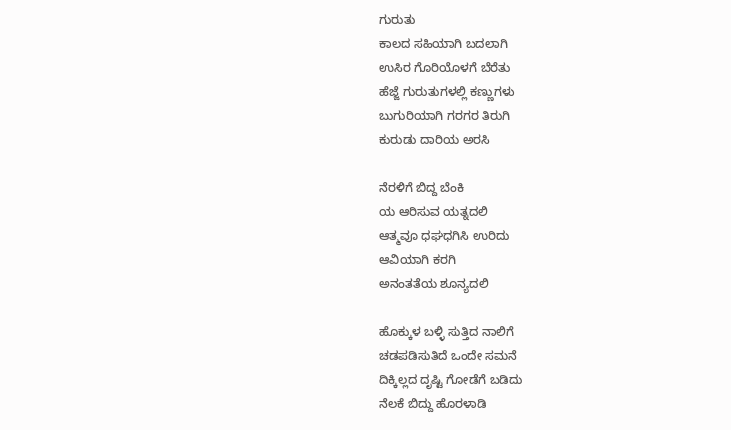ಗುರುತು
ಕಾಲದ ಸಹಿಯಾಗಿ ಬದಲಾಗಿ
ಉಸಿರ ಗೊರಿಯೊಳಗೆ ಬೆರೆತು
ಹೆಜ್ಜೆ ಗುರುತುಗಳಲ್ಲಿ ಕಣ್ಣುಗಳು
ಬುಗುರಿಯಾಗಿ ಗರಗರ ತಿರುಗಿ
ಕುರುಡು ದಾರಿಯ ಅರಸಿ

ನೆರಳಿಗೆ ಬಿದ್ದ ಬೆಂಕಿ
ಯ ಆರಿಸುವ ಯತ್ನದಲಿ
ಆತ್ಮವೂ ಧಘಧಗಿಸಿ ಉರಿದು
ಆವಿಯಾಗಿ ಕರಗಿ
ಅನಂತತೆಯ ಶೂನ್ಯದಲಿ

ಹೊಕ್ಕುಳ ಬಳ್ಳಿ ಸುತ್ತಿದ ನಾಲಿಗೆ
ಚಡಪಡಿಸುತಿದೆ ಒಂದೇ ಸಮನೆ
ದಿಕ್ಕಿಲ್ಲದ ದೃಷ್ಟಿ ಗೋಡೆಗೆ ಬಡಿದು
ನೆಲಕೆ ಬಿದ್ದು ಹೊರಳಾಡಿ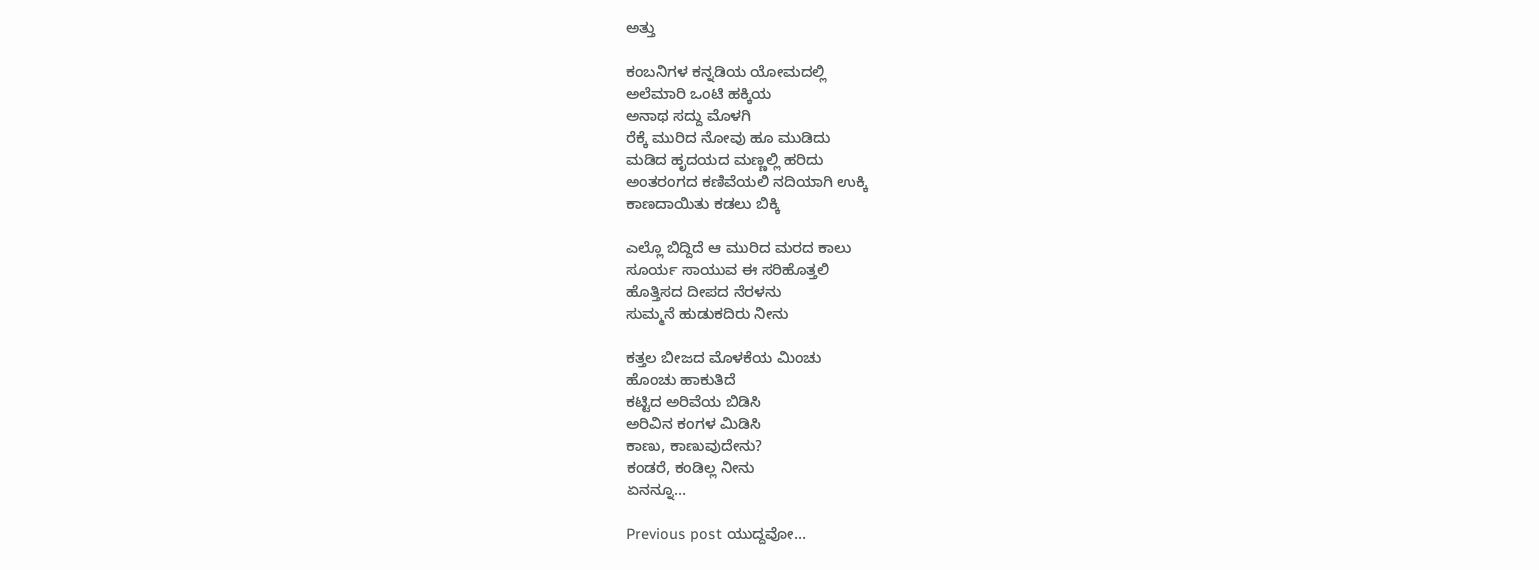ಅತ್ತು

ಕಂಬನಿಗಳ ಕನ್ನಡಿಯ ಯೋಮದಲ್ಲಿ
ಅಲೆಮಾರಿ ಒಂಟಿ ಹಕ್ಕಿಯ
ಅನಾಥ ಸದ್ದು ಮೊಳಗಿ
ರೆಕ್ಕೆ ಮುರಿದ ನೋವು ಹೂ ಮುಡಿದು
ಮಡಿದ ಹೃದಯದ ಮಣ್ಣಲ್ಲಿ ಹರಿದು
ಅಂತರಂಗದ ಕಣಿವೆಯಲಿ ನದಿಯಾಗಿ ಉಕ್ಕಿ
ಕಾಣದಾಯಿತು ಕಡಲು ಬಿಕ್ಕಿ

ಎಲ್ಲೊ ಬಿದ್ದಿದೆ ಆ ಮುರಿದ ಮರದ ಕಾಲು
ಸೂರ್ಯ ಸಾಯುವ ಈ ಸರಿಹೊತ್ತಲಿ
ಹೊತ್ತಿಸದ ದೀಪದ ನೆರಳನು
ಸುಮ್ಮನೆ ಹುಡುಕದಿರು ನೀನು

ಕತ್ತಲ ಬೀಜದ ಮೊಳಕೆಯ ಮಿಂಚು
ಹೊಂಚು ಹಾಕುತಿದೆ
ಕಟ್ಟಿದ ಅರಿವೆಯ ಬಿಡಿಸಿ
ಅರಿವಿನ ಕಂಗಳ ಮಿಡಿಸಿ
ಕಾಣು, ಕಾಣುವುದೇನು?
ಕಂಡರೆ, ಕಂಡಿಲ್ಲ ನೀನು
ಏನನ್ನೂ…

Previous post ಯುದ್ದವೋ…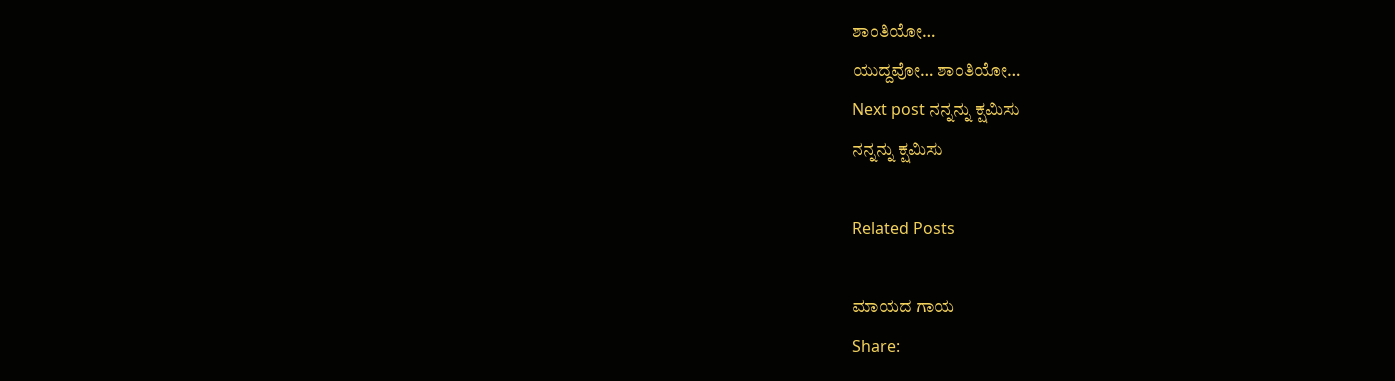ಶಾಂತಿಯೋ…
ಯುದ್ದವೋ… ಶಾಂತಿಯೋ…
Next post ನನ್ನನ್ನು ಕ್ಷಮಿಸು
ನನ್ನನ್ನು ಕ್ಷಮಿಸು

Related Posts

ಮಾಯದ ಗಾಯ
Share: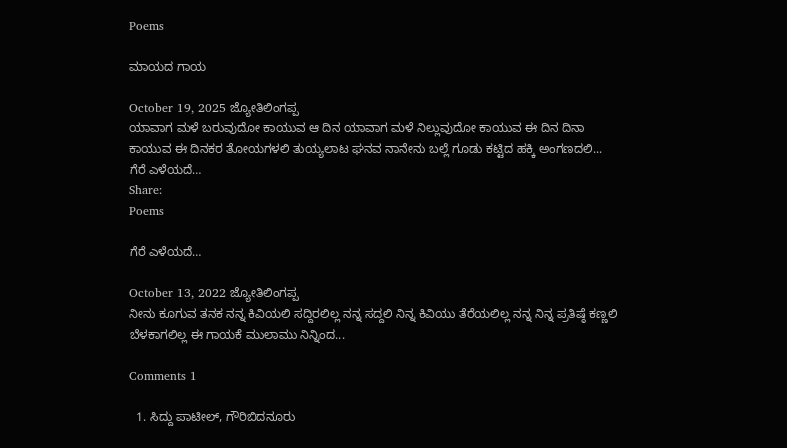Poems

ಮಾಯದ ಗಾಯ

October 19, 2025 ಜ್ಯೋತಿಲಿಂಗಪ್ಪ
ಯಾವಾಗ ಮಳೆ ಬರುವುದೋ ಕಾಯುವ ಆ ದಿನ ಯಾವಾಗ ಮಳೆ ನಿಲ್ಲುವುದೋ ಕಾಯುವ ಈ ದಿನ ದಿನಾ ಕಾಯುವ ಈ ದಿನಕರ ತೋಯಗಳಲಿ ತುಯ್ಯಲಾಟ ಘನವ ನಾನೇನು ಬಲ್ಲೆ ಗೂಡು ಕಟ್ಟಿದ ಹಕ್ಕಿ ಅಂಗಣದಲಿ...
ಗೆರೆ ಎಳೆಯದೆ…
Share:
Poems

ಗೆರೆ ಎಳೆಯದೆ…

October 13, 2022 ಜ್ಯೋತಿಲಿಂಗಪ್ಪ
ನೀನು ಕೂಗುವ ತನಕ ನನ್ನ ಕಿವಿಯಲಿ ಸದ್ದಿರಲಿಲ್ಲ ನನ್ನ ಸದ್ದಲಿ ನಿನ್ನ ಕಿವಿಯು ತೆರೆಯಲಿಲ್ಲ ನನ್ನ ನಿನ್ನ ಪ್ರತಿಷ್ಠೆ ಕಣ್ಣಲಿ ಬೆಳಕಾಗಲಿಲ್ಲ ಈ ಗಾಯಕೆ ಮುಲಾಮು ನಿನ್ನಿಂದ...

Comments 1

  1. ಸಿದ್ದು ಪಾಟೀಲ್, ಗೌರಿಬಿದನೂರು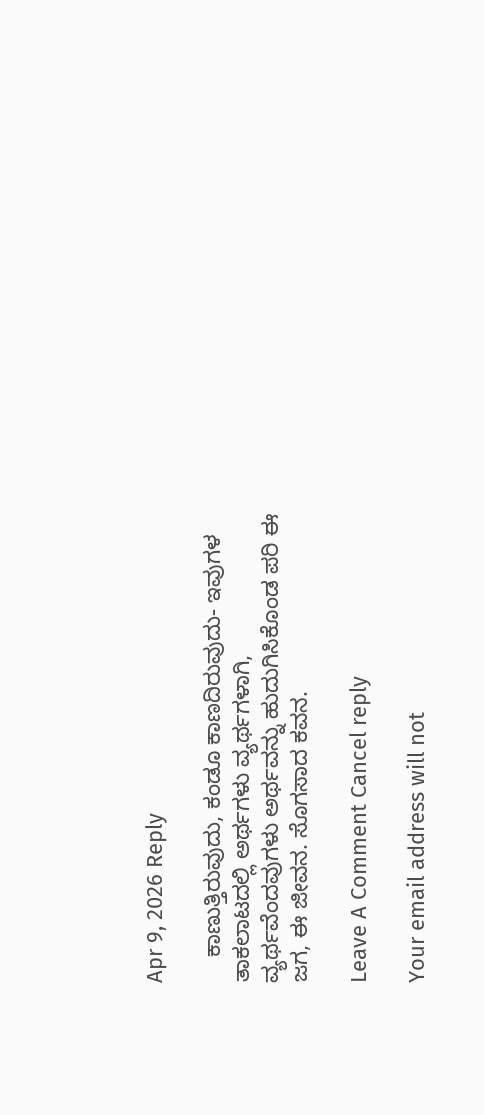Apr 9, 2026 Reply

    ಕಾಣುತ್ತಿರುವುದು, ಕಂಡೂ ಕಾಣದಿರುವುದು- ಇವುಗಳ ತಾಕಲಾಟದಲ್ಲಿ ಅರ್ಥಗಳು ವ್ಯರ್ಥಗಳಾಗಿ, ವ್ಯರ್ಥವೆಂದವುಗಳು ಅರ್ಥವನ್ನು ಹುದುಗಿಸಿಕೊಂಡ ಪರಿ ಈ ಜಗ, ಈ ಜೀವನ. ಸೊಗಸಾದ ಕವನ.

Leave A Comment Cancel reply

Your email address will not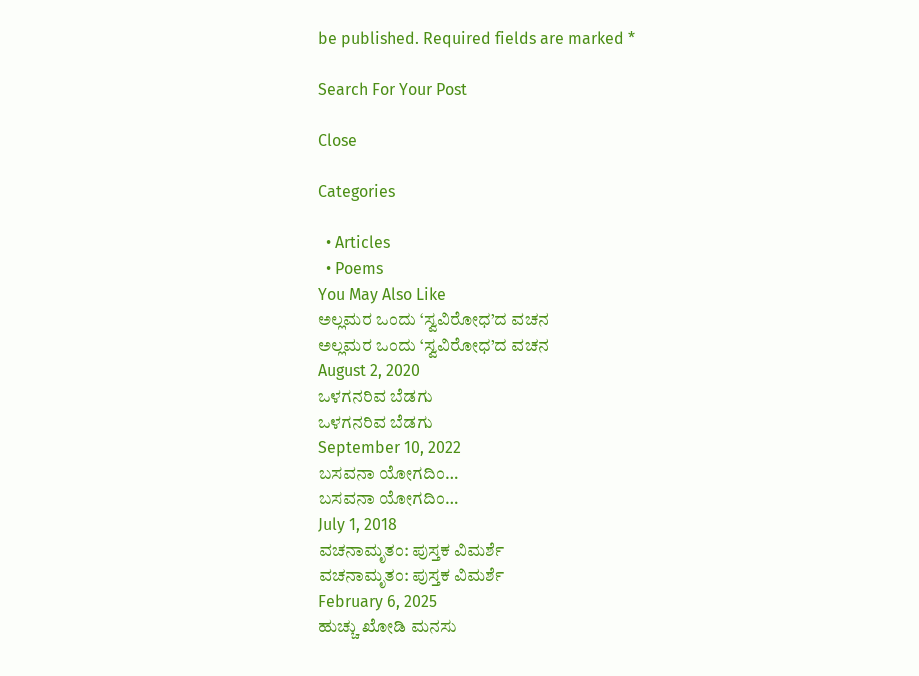be published. Required fields are marked *

Search For Your Post

Close

Categories

  • Articles
  • Poems
You May Also Like
ಅಲ್ಲಮರ ಒಂದು ‘ಸ್ವವಿರೋಧ’ದ ವಚನ
ಅಲ್ಲಮರ ಒಂದು ‘ಸ್ವವಿರೋಧ’ದ ವಚನ
August 2, 2020
ಒಳಗನರಿವ ಬೆಡಗು
ಒಳಗನರಿವ ಬೆಡಗು
September 10, 2022
ಬಸವನಾ ಯೋಗದಿಂ…
ಬಸವನಾ ಯೋಗದಿಂ…
July 1, 2018
ವಚನಾಮೃತಂ: ಪುಸ್ತಕ ವಿಮರ್ಶೆ
ವಚನಾಮೃತಂ: ಪುಸ್ತಕ ವಿಮರ್ಶೆ
February 6, 2025
ಹುಚ್ಚು ಖೋಡಿ ಮನಸು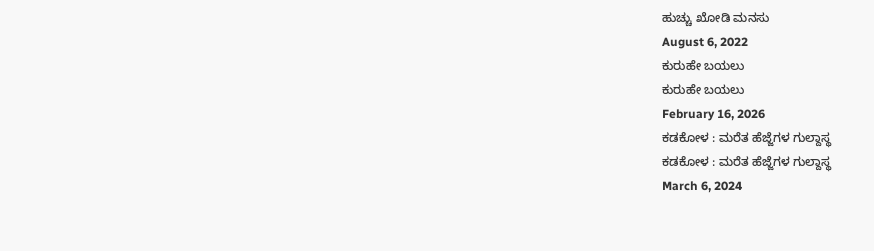ಹುಚ್ಚು ಖೋಡಿ ಮನಸು
August 6, 2022
ಕುರುಹೇ ಬಯಲು
ಕುರುಹೇ ಬಯಲು
February 16, 2026
ಕಡಕೋಳ : ಮರೆತ ಹೆಜ್ಜೆಗಳ ಗುಲ್ದಾಸ್ಥ
ಕಡಕೋಳ : ಮರೆತ ಹೆಜ್ಜೆಗಳ ಗುಲ್ದಾಸ್ಥ
March 6, 2024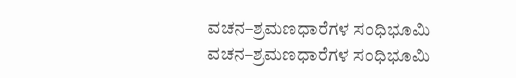ವಚನ–ಶ್ರಮಣಧಾರೆಗಳ ಸಂಧಿಭೂಮಿ
ವಚನ–ಶ್ರಮಣಧಾರೆಗಳ ಸಂಧಿಭೂಮಿ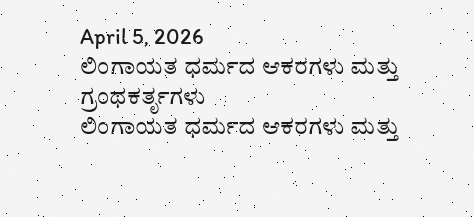April 5, 2026
ಲಿಂಗಾಯತ ಧರ್ಮದ ಆಕರಗಳು ಮತ್ತು ಗ್ರಂಥಕರ್ತೃಗಳು
ಲಿಂಗಾಯತ ಧರ್ಮದ ಆಕರಗಳು ಮತ್ತು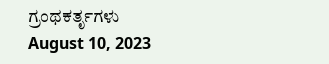ಗ್ರಂಥಕರ್ತೃಗಳು
August 10, 2023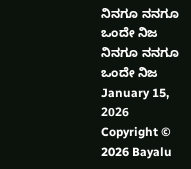ನಿನಗೂ ನನಗೂ ಒಂದೇ ನಿಜ
ನಿನಗೂ ನನಗೂ ಒಂದೇ ನಿಜ
January 15, 2026
Copyright © 2026 Bayalu